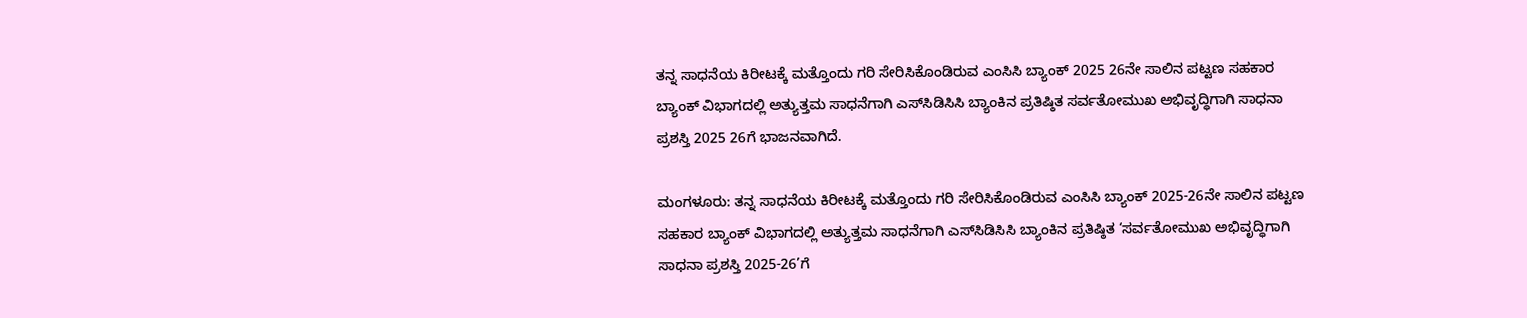ತನ್ನ ಸಾಧನೆಯ ಕಿರೀಟಕ್ಕೆ ಮತ್ತೊಂದು ಗರಿ ಸೇರಿಸಿಕೊಂಡಿರುವ ಎಂಸಿಸಿ ಬ್ಯಾಂಕ್ 2025 26ನೇ ಸಾಲಿನ ಪಟ್ಟಣ ಸಹಕಾರ ಬ್ಯಾಂಕ್ ವಿಭಾಗದಲ್ಲಿ ಅತ್ಯುತ್ತಮ ಸಾಧನೆಗಾಗಿ ಎಸ್‌ಸಿಡಿಸಿಸಿ ಬ್ಯಾಂಕಿನ ಪ್ರತಿಷ್ಠಿತ ಸರ್ವತೋಮುಖ ಅಭಿವೃದ್ಧಿಗಾಗಿ ಸಾಧನಾ ಪ್ರಶಸ್ತಿ 2025 26ಗೆ ಭಾಜನವಾಗಿದೆ.

ಮಂಗಳೂರು: ತನ್ನ ಸಾಧನೆಯ ಕಿರೀಟಕ್ಕೆ ಮತ್ತೊಂದು ಗರಿ ಸೇರಿಸಿಕೊಂಡಿರುವ ಎಂಸಿಸಿ ಬ್ಯಾಂಕ್ 2025-26ನೇ ಸಾಲಿನ ಪಟ್ಟಣ ಸಹಕಾರ ಬ್ಯಾಂಕ್ ವಿಭಾಗದಲ್ಲಿ ಅತ್ಯುತ್ತಮ ಸಾಧನೆಗಾಗಿ ಎಸ್‌ಸಿಡಿಸಿಸಿ ಬ್ಯಾಂಕಿನ ಪ್ರತಿಷ್ಠಿತ ‘ಸರ್ವತೋಮುಖ ಅಭಿವೃದ್ಧಿಗಾಗಿ ಸಾಧನಾ ಪ್ರಶಸ್ತಿ 2025-26’ಗೆ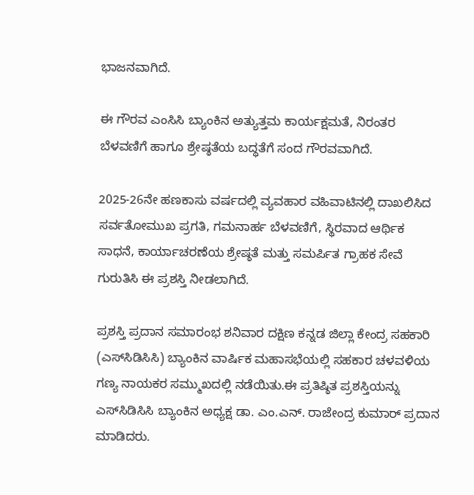ಭಾಜನವಾಗಿದೆ.

ಈ ಗೌರವ ಎಂಸಿಸಿ ಬ್ಯಾಂಕಿನ ಅತ್ಯುತ್ತಮ ಕಾರ್ಯಕ್ಷಮತೆ, ನಿರಂತರ ಬೆಳವಣಿಗೆ ಹಾಗೂ ಶ್ರೇಷ್ಠತೆಯ ಬದ್ಧತೆಗೆ ಸಂದ ಗೌರವವಾಗಿದೆ.

2025-26ನೇ ಹಣಕಾಸು ವರ್ಷದಲ್ಲಿ ವ್ಯವಹಾರ ವಹಿವಾಟಿನಲ್ಲಿ ದಾಖಲಿಸಿದ ಸರ್ವತೋಮುಖ ಪ್ರಗತಿ, ಗಮನಾರ್ಹ ಬೆಳವಣಿಗೆ, ಸ್ಥಿರವಾದ ಆರ್ಥಿಕ ಸಾಧನೆ, ಕಾರ್ಯಾಚರಣೆಯ ಶ್ರೇಷ್ಠತೆ ಮತ್ತು ಸಮರ್ಪಿತ ಗ್ರಾಹಕ ಸೇವೆ ಗುರುತಿಸಿ ಈ ಪ್ರಶಸ್ತಿ ನೀಡಲಾಗಿದೆ.

ಪ್ರಶಸ್ತಿ ಪ್ರದಾನ ಸಮಾರಂಭ ಶನಿವಾರ ದಕ್ಷಿಣ ಕನ್ನಡ ಜಿಲ್ಲಾ ಕೇಂದ್ರ ಸಹಕಾರಿ (ಎಸ್‌ಸಿಡಿಸಿಸಿ) ಬ್ಯಾಂಕಿನ ವಾರ್ಷಿಕ ಮಹಾಸಭೆಯಲ್ಲಿ ಸಹಕಾರ ಚಳವಳಿಯ ಗಣ್ಯ ನಾಯಕರ ಸಮ್ಮುಖದಲ್ಲಿ ನಡೆಯಿತು.ಈ ಪ್ರತಿಷ್ಠಿತ ಪ್ರಶಸ್ತಿಯನ್ನು ಎಸ್‌ಸಿಡಿಸಿಸಿ ಬ್ಯಾಂಕಿನ ಅಧ್ಯಕ್ಷ ಡಾ. ಎಂ.ಎನ್. ರಾಜೇಂದ್ರ ಕುಮಾರ್ ಪ್ರದಾನ ಮಾಡಿದರು.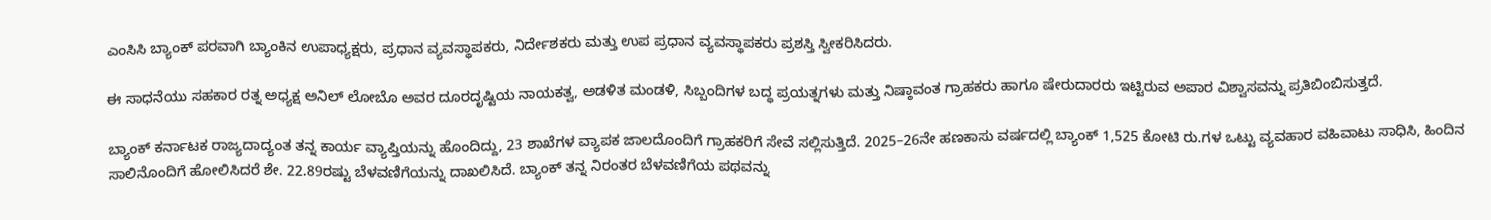ಎಂಸಿಸಿ ಬ್ಯಾಂಕ್ ಪರವಾಗಿ ಬ್ಯಾಂಕಿನ ಉಪಾಧ್ಯಕ್ಷರು, ಪ್ರಧಾನ ವ್ಯವಸ್ಥಾಪಕರು, ನಿರ್ದೇಶಕರು ಮತ್ತು ಉಪ ಪ್ರಧಾನ ವ್ಯವಸ್ಥಾಪಕರು ಪ್ರಶಸ್ತಿ ಸ್ವೀಕರಿಸಿದರು.

ಈ ಸಾಧನೆಯು ಸಹಕಾರ ರತ್ನ ಅಧ್ಯಕ್ಷ ಅನಿಲ್ ಲೋಬೊ ಅವರ ದೂರದೃಷ್ಟಿಯ ನಾಯಕತ್ವ, ಅಡಳಿತ ಮಂಡಳಿ, ಸಿಬ್ಬಂದಿಗಳ ಬದ್ಧ ಪ್ರಯತ್ನಗಳು ಮತ್ತು ನಿಷ್ಠಾವಂತ ಗ್ರಾಹಕರು ಹಾಗೂ ಷೇರುದಾರರು ಇಟ್ಟಿರುವ ಅಪಾರ ವಿಶ್ವಾಸವನ್ನು ಪ್ರತಿಬಿಂಬಿಸುತ್ತದೆ.

ಬ್ಯಾಂಕ್ ಕರ್ನಾಟಕ ರಾಜ್ಯದಾದ್ಯಂತ ತನ್ನ ಕಾರ್ಯ ವ್ಯಾಪ್ತಿಯನ್ನು ಹೊಂದಿದ್ದು, 23 ಶಾಖೆಗಳ ವ್ಯಾಪಕ ಜಾಲದೊಂದಿಗೆ ಗ್ರಾಹಕರಿಗೆ ಸೇವೆ ಸಲ್ಲಿಸುತ್ತಿದೆ. 2025–26ನೇ ಹಣಕಾಸು ವರ್ಷದಲ್ಲಿ ಬ್ಯಾಂಕ್ 1,525 ಕೋಟಿ ರು.ಗಳ ಒಟ್ಟು ವ್ಯವಹಾರ ವಹಿವಾಟು ಸಾಧಿಸಿ, ಹಿಂದಿನ ಸಾಲಿನೊಂದಿಗೆ ಹೋಲಿಸಿದರೆ ಶೇ. 22.89ರಷ್ಟು ಬೆಳವಣಿಗೆಯನ್ನು ದಾಖಲಿಸಿದೆ. ಬ್ಯಾಂಕ್ ತನ್ನ ನಿರಂತರ ಬೆಳವಣಿಗೆಯ ಪಥವನ್ನು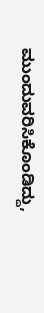ಮುಂದುವರಿಸಿಕೊಂಡಿದ್ದು,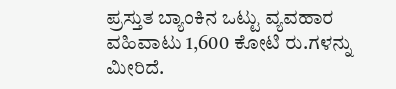ಪ್ರಸ್ತುತ ಬ್ಯಾಂಕಿನ ಒಟ್ಟು ವ್ಯವಹಾರ ವಹಿವಾಟು 1,600 ಕೋಟಿ ರು.ಗಳನ್ನು ಮೀರಿದೆ.